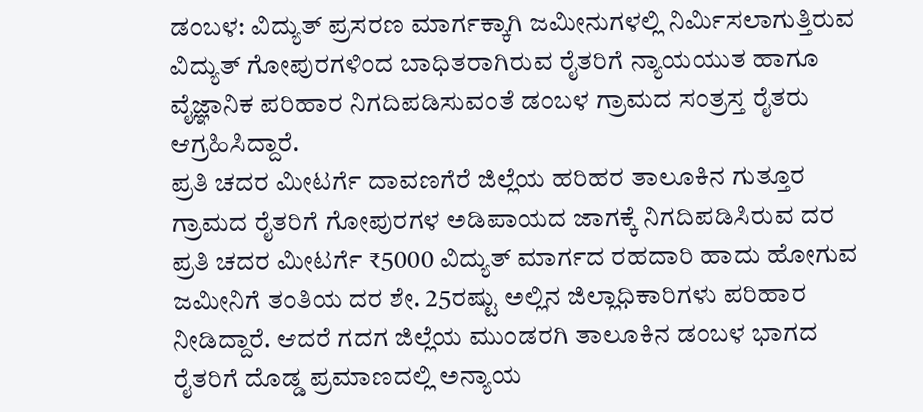ಡಂಬಳ: ವಿದ್ಯುತ್ ಪ್ರಸರಣ ಮಾರ್ಗಕ್ಕಾಗಿ ಜಮೀನುಗಳಲ್ಲಿ ನಿರ್ಮಿಸಲಾಗುತ್ತಿರುವ ವಿದ್ಯುತ್ ಗೋಪುರಗಳಿಂದ ಬಾಧಿತರಾಗಿರುವ ರೈತರಿಗೆ ನ್ಯಾಯಯುತ ಹಾಗೂ ವೈಜ್ಞಾನಿಕ ಪರಿಹಾರ ನಿಗದಿಪಡಿಸುವಂತೆ ಡಂಬಳ ಗ್ರಾಮದ ಸಂತ್ರಸ್ತ ರೈತರು ಆಗ್ರಹಿಸಿದ್ದಾರೆ.
ಪ್ರತಿ ಚದರ ಮೀಟರ್ಗೆ ದಾವಣಗೆರೆ ಜಿಲ್ಲೆಯ ಹರಿಹರ ತಾಲೂಕಿನ ಗುತ್ತೂರ ಗ್ರಾಮದ ರೈತರಿಗೆ ಗೋಪುರಗಳ ಅಡಿಪಾಯದ ಜಾಗಕ್ಕೆ ನಿಗದಿಪಡಿಸಿರುವ ದರ ಪ್ರತಿ ಚದರ ಮೀಟರ್ಗೆ ₹5000 ವಿದ್ಯುತ್ ಮಾರ್ಗದ ರಹದಾರಿ ಹಾದು ಹೋಗುವ ಜಮೀನಿಗೆ ತಂತಿಯ ದರ ಶೇ. 25ರಷ್ಟು ಅಲ್ಲಿನ ಜಿಲ್ಲಾಧಿಕಾರಿಗಳು ಪರಿಹಾರ ನೀಡಿದ್ದಾರೆ. ಆದರೆ ಗದಗ ಜಿಲ್ಲೆಯ ಮುಂಡರಗಿ ತಾಲೂಕಿನ ಡಂಬಳ ಭಾಗದ ರೈತರಿಗೆ ದೊಡ್ಡ ಪ್ರಮಾಣದಲ್ಲಿ ಅನ್ಯಾಯ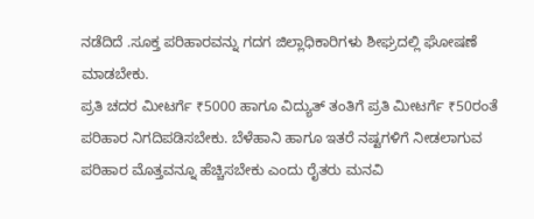ನಡೆದಿದೆ .ಸೂಕ್ತ ಪರಿಹಾರವನ್ನು ಗದಗ ಜಿಲ್ಲಾಧಿಕಾರಿಗಳು ಶೀಘ್ರದಲ್ಲಿ ಘೋಷಣೆ ಮಾಡಬೇಕು.
ಪ್ರತಿ ಚದರ ಮೀಟರ್ಗೆ ₹5000 ಹಾಗೂ ವಿದ್ಯುತ್ ತಂತಿಗೆ ಪ್ರತಿ ಮೀಟರ್ಗೆ ₹50ರಂತೆ ಪರಿಹಾರ ನಿಗದಿಪಡಿಸಬೇಕು. ಬೆಳೆಹಾನಿ ಹಾಗೂ ಇತರೆ ನಷ್ಟಗಳಿಗೆ ನೀಡಲಾಗುವ ಪರಿಹಾರ ಮೊತ್ತವನ್ನೂ ಹೆಚ್ಚಿಸಬೇಕು ಎಂದು ರೈತರು ಮನವಿ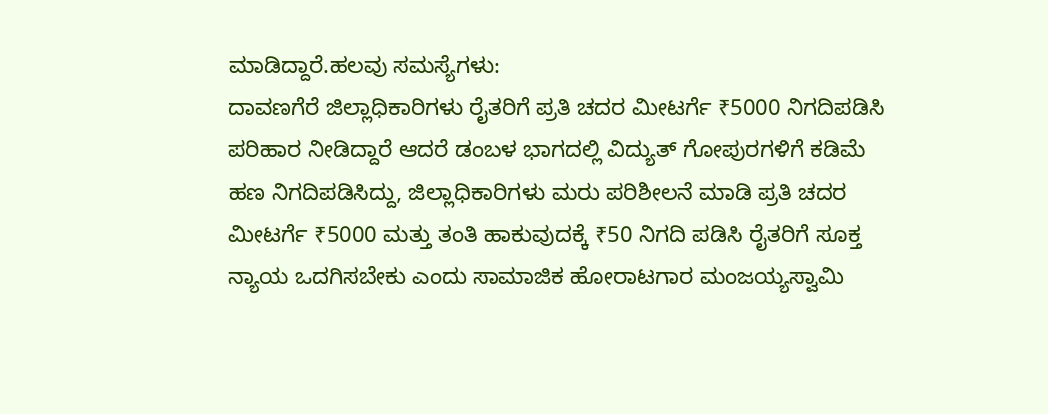ಮಾಡಿದ್ದಾರೆ.ಹಲವು ಸಮಸ್ಯೆಗಳು:
ದಾವಣಗೆರೆ ಜಿಲ್ಲಾಧಿಕಾರಿಗಳು ರೈತರಿಗೆ ಪ್ರತಿ ಚದರ ಮೀಟರ್ಗೆ ₹5000 ನಿಗದಿಪಡಿಸಿ ಪರಿಹಾರ ನೀಡಿದ್ದಾರೆ ಆದರೆ ಡಂಬಳ ಭಾಗದಲ್ಲಿ ವಿದ್ಯುತ್ ಗೋಪುರಗಳಿಗೆ ಕಡಿಮೆ ಹಣ ನಿಗದಿಪಡಿಸಿದ್ದು, ಜಿಲ್ಲಾಧಿಕಾರಿಗಳು ಮರು ಪರಿಶೀಲನೆ ಮಾಡಿ ಪ್ರತಿ ಚದರ ಮೀಟರ್ಗೆ ₹5000 ಮತ್ತು ತಂತಿ ಹಾಕುವುದಕ್ಕೆ ₹50 ನಿಗದಿ ಪಡಿಸಿ ರೈತರಿಗೆ ಸೂಕ್ತ ನ್ಯಾಯ ಒದಗಿಸಬೇಕು ಎಂದು ಸಾಮಾಜಿಕ ಹೋರಾಟಗಾರ ಮಂಜಯ್ಯಸ್ವಾಮಿ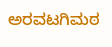ಅರವಟಗಿಮಠ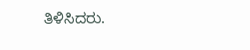ತಿಳಿಸಿದರು.